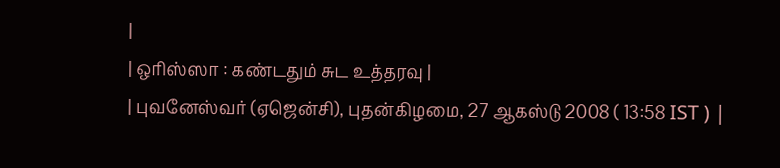|
| ஒரிஸ்ஸா : கண்டதும் சுட உத்தரவு |
| புவனேஸ்வர் (ஏஜென்சி), புதன்கிழமை, 27 ஆகஸ்டு 2008 ( 13:58 IST ) |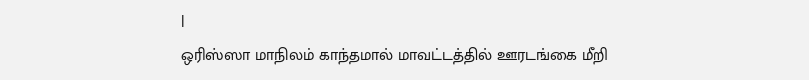|
ஒரிஸ்ஸா மாநிலம் காந்தமால் மாவட்டத்தில் ஊரடங்கை மீறி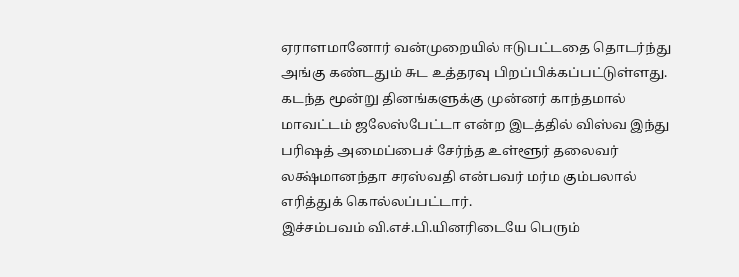ஏராளமானோர் வன்முறையில் ஈடுபட்டதை தொடர்ந்து அங்கு கண்டதும் சுட உத்தரவு பிறப்பிக்கப்பட்டுள்ளது.
கடந்த மூன்று தினங்களுக்கு முன்னர் காந்தமால் மாவட்டம் ஜலேஸ்பேட்டா என்ற இடத்தில் விஸ்வ இந்து பரிஷத் அமைப்பைச் சேர்ந்த உள்ளூர் தலைவர் லக்ஷ்மானந்தா சரஸ்வதி என்பவர் மர்ம கும்பலால் எரித்துக் கொல்லப்பட்டார்.
இச்சம்பவம் வி.எச்.பி.யினரிடையே பெரும்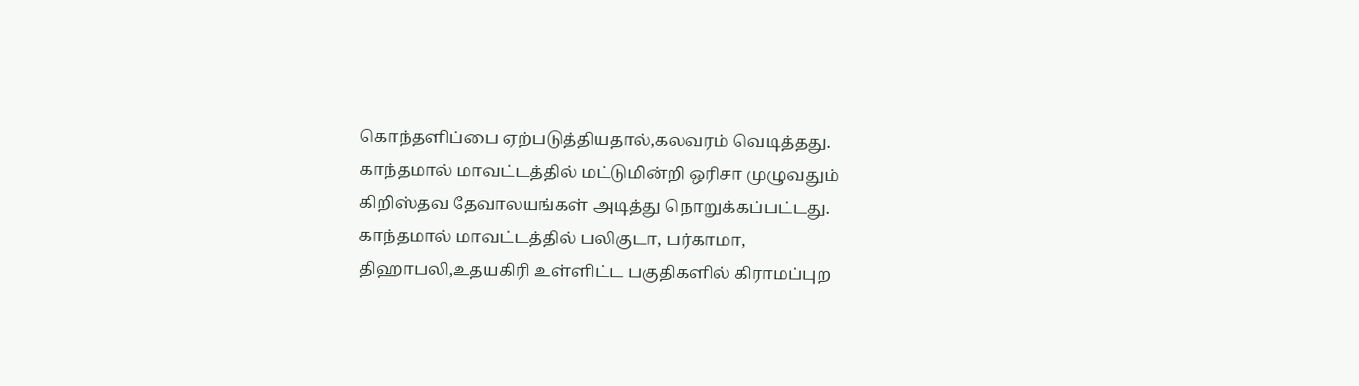கொந்தளிப்பை ஏற்படுத்தியதால்,கலவரம் வெடித்தது.
காந்தமால் மாவட்டத்தில் மட்டுமின்றி ஒரிசா முழுவதும் கிறிஸ்தவ தேவாலயங்கள் அடித்து நொறுக்கப்பட்டது.
காந்தமால் மாவட்டத்தில் பலிகுடா, பர்காமா, திஹாபலி,உதயகிரி உள்ளிட்ட பகுதிகளில் கிராமப்புற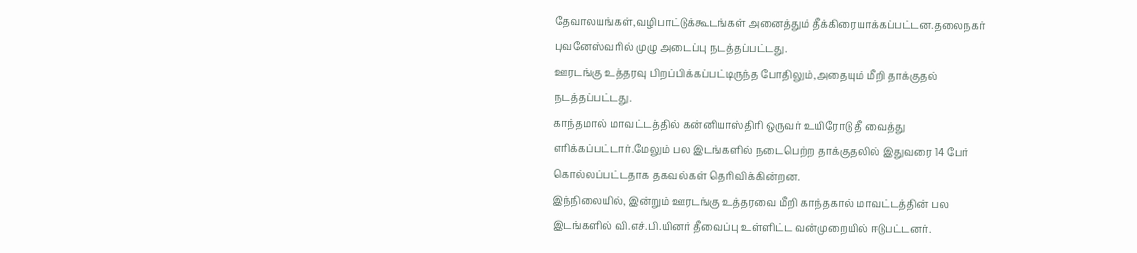தேவாலயங்கள்,வழிபாட்டுக்கூடங்கள் அனைத்தும் தீக்கிரையாக்கப்பட்டன.தலைநகர் புவனேஸ்வரில் முழு அடைப்பு நடத்தப்பட்டது.
ஊரடங்கு உத்தரவு பிறப்பிக்கப்பட்டிருந்த போதிலும்,அதையும் மீறி தாக்குதல் நடத்தப்பட்டது.
காந்தமால் மாவட்டத்தில் கன்னியாஸ்திரி ஒருவர் உயிரோடு தீ வைத்து எரிக்கப்பட்டார்.மேலும் பல இடங்களில் நடைபெற்ற தாக்குதலில் இதுவரை 14 பேர் கொல்லப்பட்டதாக தகவல்கள் தெரிவிக்கின்றன.
இந்நிலையில், இன்றும் ஊரடங்கு உத்தரவை மீறி காந்தகால் மாவட்டத்தின் பல இடங்களில் வி.எச்.பி.யினர் தீவைப்பு உள்ளிட்ட வன்முறையில் ஈடுபட்டனர்.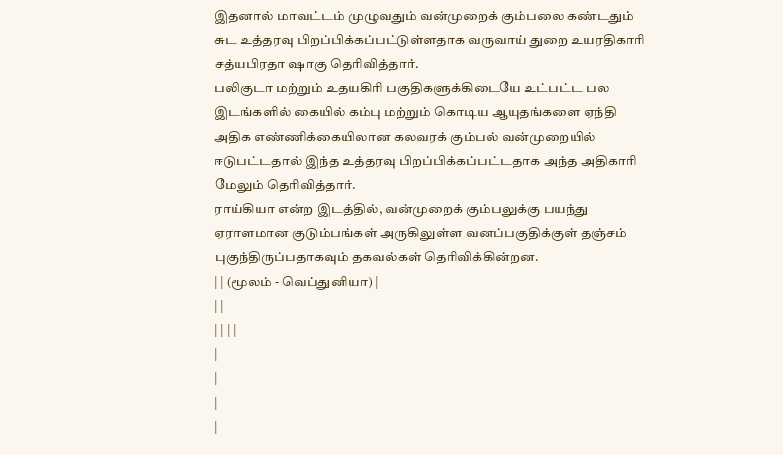இதனால் மாவட்டம் முழுவதும் வன்முறைக் கும்பலை கண்டதும் சுட உத்தரவு பிறப்பிக்கப்பட்டுள்ளதாக வருவாய் துறை உயரதிகாரி சத்யபிரதா ஷாகு தெரிவித்தார்.
பலிகுடா மற்றும் உதயகிரி பகுதிகளுக்கிடையே உட்பட்ட பல இடங்களில் கையில் கம்பு மற்றும் கொடிய ஆயுதங்களை ஏந்தி அதிக எண்ணிக்கையிலான கலவரக் கும்பல் வன்முறையில் ஈடுபட்டதால் இந்த உத்தரவு பிறப்பிக்கப்பட்டதாக அந்த அதிகாரி மேலும் தெரிவித்தார்.
ராய்கியா என்ற இடத்தில், வன்முறைக் கும்பலுக்கு பயந்து ஏராளமான குடும்பங்கள் அருகிலுள்ள வனப்பகுதிக்குள் தஞ்சம் புகுந்திருப்பதாகவும் தகவல்கள் தெரிவிக்கின்றன.
| | (மூலம் - வெப்துனியா) |
| |
| | | |
|
|
|
|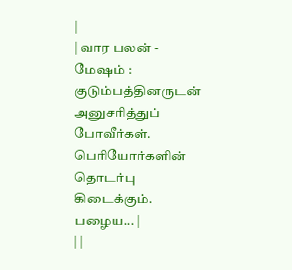|
| வார பலன் - மேஷம் : குடும்பத்தினருடன் அனுசரித்துப் போவீர்கள். பெரியோர்களின் தொடர்பு கிடைக்கும். பழைய... |
| |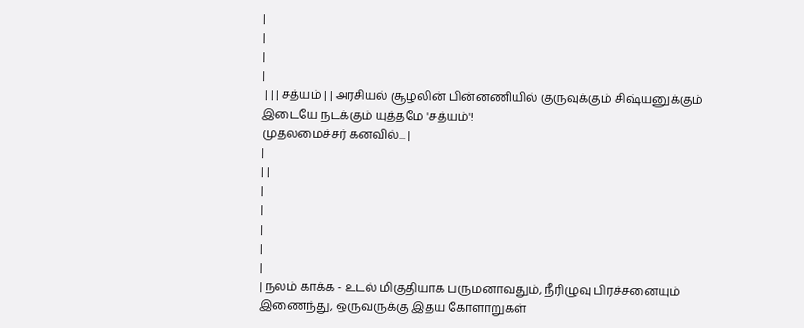|
|
|
|
 | | | சத்யம் | | அரசியல் சூழலின் பின்னணியில் குருவுக்கும் சிஷ்யனுக்கும் இடையே நடக்கும் யுத்தமே 'சத்யம்'!
முதலமைச்சர் கனவில்... |
|
| |
|
|
|
|
|
| நலம் காக்க - உடல் மிகுதியாக பருமனாவதும், நீரிழுவு பிரச்சனையும் இணைந்து, ஒருவருக்கு இதய கோளாறுகள்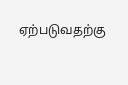ஏற்படுவதற்கு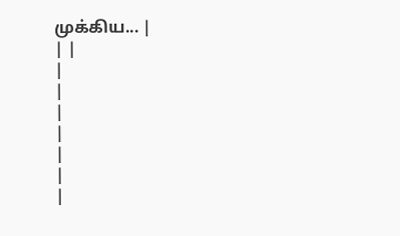முக்கிய... |
| |
|
|
|
|
|
|
|